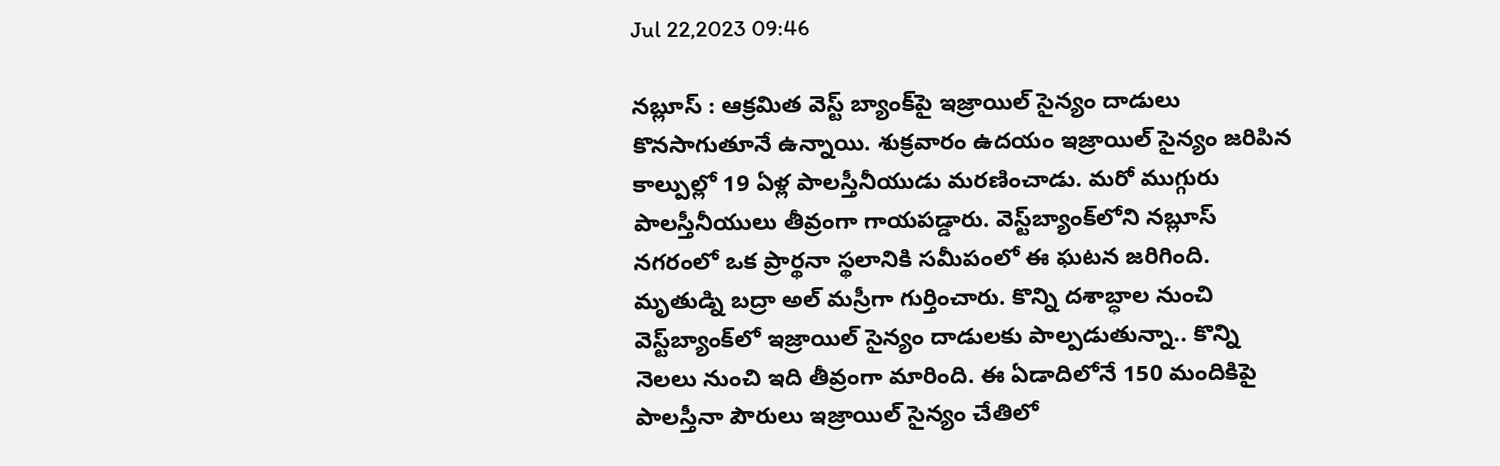Jul 22,2023 09:46

నబ్లూస్‌ : ఆక్రమిత వెస్ట్‌ బ్యాంక్‌పై ఇజ్రాయిల్‌ సైన్యం దాడులు కొనసాగుతూనే ఉన్నాయి. శుక్రవారం ఉదయం ఇజ్రాయిల్‌ సైన్యం జరిపిన కాల్పుల్లో 19 ఏళ్ల పాలస్తీనీయుడు మరణించాడు. మరో ముగ్గురు పాలస్తీనీయులు తీవ్రంగా గాయపడ్డారు. వెస్ట్‌బ్యాంక్‌లోని నబ్లూస్‌ నగరంలో ఒక ప్రార్థనా స్థలానికి సమీపంలో ఈ ఘటన జరిగింది. మృతుడ్ని బద్రా అల్‌ మస్రీగా గుర్తించారు. కొన్ని దశాబ్ధాల నుంచి వెస్ట్‌బ్యాంక్‌లో ఇజ్రాయిల్‌ సైన్యం దాడులకు పాల్పడుతున్నా.. కొన్ని నెలలు నుంచి ఇది తీవ్రంగా మారింది. ఈ ఏడాదిలోనే 150 మందికిపై పాలస్తీనా పౌరులు ఇజ్రాయిల్‌ సైన్యం చేతిలో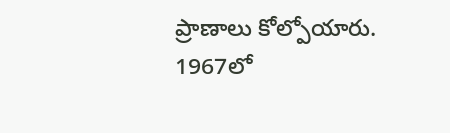ప్రాణాలు కోల్పోయారు. 1967లో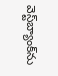వెస్ట్‌బ్యాంక్‌ను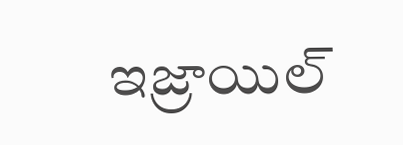ఇజ్రాయిల్‌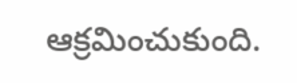ఆక్రమించుకుంది.